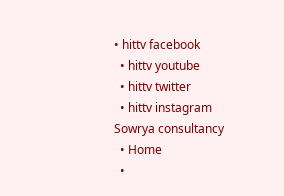• hittv facebook
  • hittv youtube
  • hittv twitter
  • hittv instagram
Sowrya consultancy
  • Home
  •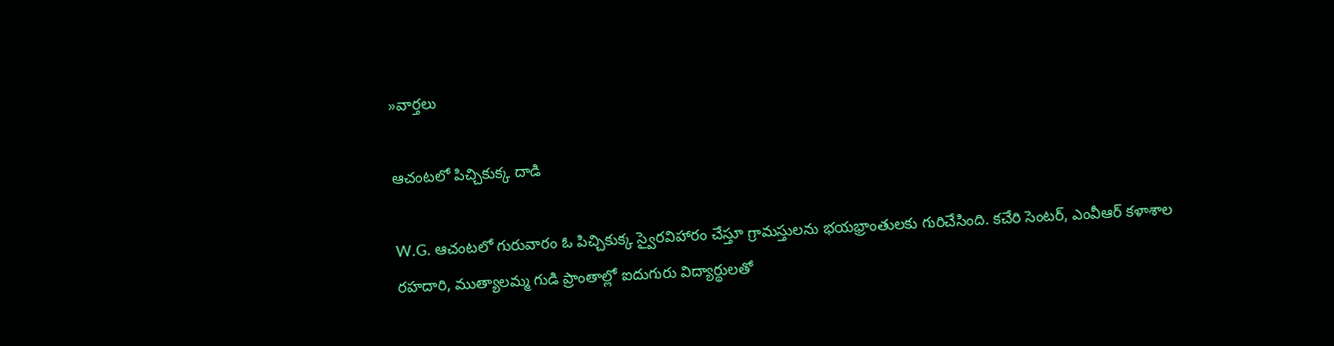»వార్తలు

ఆచంటలో పిచ్చికుక్క దాడి

W.G. ఆచంటలో గురువారం ఓ పిచ్చికుక్క స్వైరవిహారం చేస్తూ గ్రామస్తులను భయభ్రాంతులకు గురిచేసింది. కచేరి సెంటర్, ఎం‌వీఆర్ కళాశాల రహదారి, ముత్యాలమ్మ గుడి ప్రాంతాల్లో ఐదుగురు విద్యార్థులతో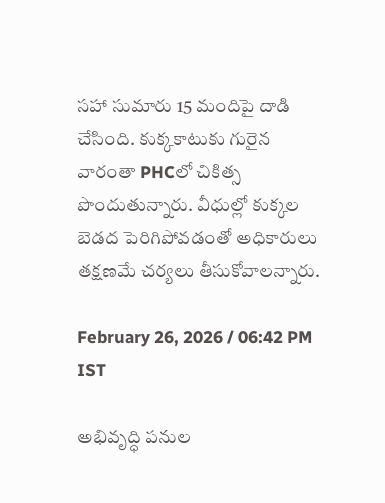సహా సుమారు 15 మందిపై దాడి చేసింది. కుక్కకాటుకు గురైన వారంతా PHCలో చికిత్స పొందుతున్నారు. వీధుల్లో కుక్కల బెడద పెరిగిపోవడంతో అధికారులు తక్షణమే చర్యలు తీసుకోవాలన్నారు.

February 26, 2026 / 06:42 PM IST

అభివృద్ధి పనుల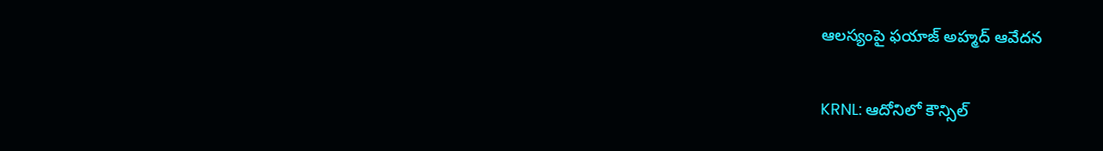ఆలస్యంపై ఫయాజ్ అహ్మద్ ఆవేదన

KRNL: ఆదోనిలో కౌన్సిల్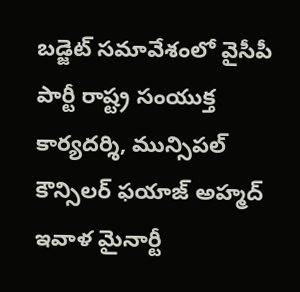బడ్జెట్ సమావేశంలో వైసీపీ పార్టీ రాష్ట్ర సంయుక్త కార్యదర్శి, మున్సిపల్ కౌన్సిలర్ ఫయాజ్ అహ్మద్ ఇవాళ మైనార్టీ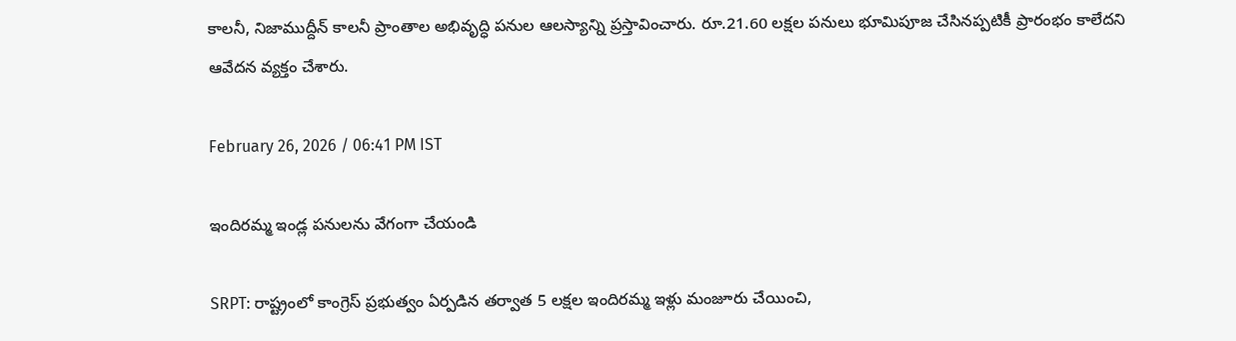కాలనీ, నిజాముద్దీన్ కాలనీ ప్రాంతాల అభివృద్ధి పనుల ఆలస్యాన్ని ప్రస్తావించారు. రూ.21.60 లక్షల పనులు భూమిపూజ చేసినప్పటికీ ప్రారంభం కాలేదని ఆవేదన వ్యక్తం చేశారు.

February 26, 2026 / 06:41 PM IST

ఇందిరమ్మ ఇండ్ల పనులను వేగంగా చేయండి

SRPT: రాష్ట్రంలో కాంగ్రెస్ ప్రభుత్వం ఏర్పడిన తర్వాత 5 లక్షల ఇందిరమ్మ ఇళ్లు మంజూరు చేయించి,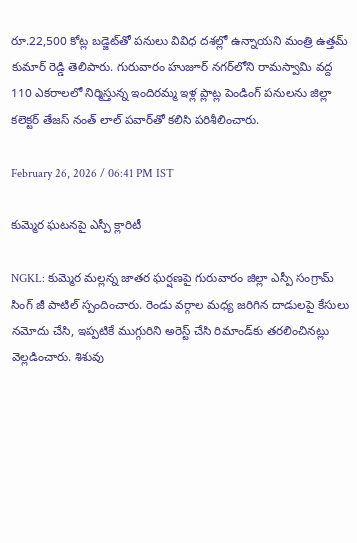రూ.22,500 కోట్ల బడ్జెట్‌తో పనులు వివిధ దశల్లో ఉన్నాయని మంత్రి ఉత్తమ్ కుమార్ రెడ్డి తెలిపారు. గురువారం హుజూర్ నగర్‌లోని రామస్వామి వద్ద 110 ఎకరాలలో నిర్మిస్తున్న ఇందిరమ్మ ఇళ్ల ప్లాట్ల పెండింగ్ పనులను జిల్లా కలెక్టర్ తేజస్ నంత్ లాల్ పవార్‌తో కలిసి పరిశీలించారు.

February 26, 2026 / 06:41 PM IST

కుమ్మెర ఘటనపై ఎస్పీ క్లారిటీ

NGKL: కుమ్మెర మల్లన్న జాతర ఘర్షణపై గురువారం జిల్లా ఎస్పీ సంగ్రామ్ సింగ్ జీ పాటిల్ స్పందించారు. రెండు వర్గాల మధ్య జరిగిన దాడులపై కేసులు నమోదు చేసి, ఇప్పటికే ముగ్గురిని అరెస్ట్ చేసి రిమాండ్‌కు తరలించినట్లు వెల్లడించారు. శిశువు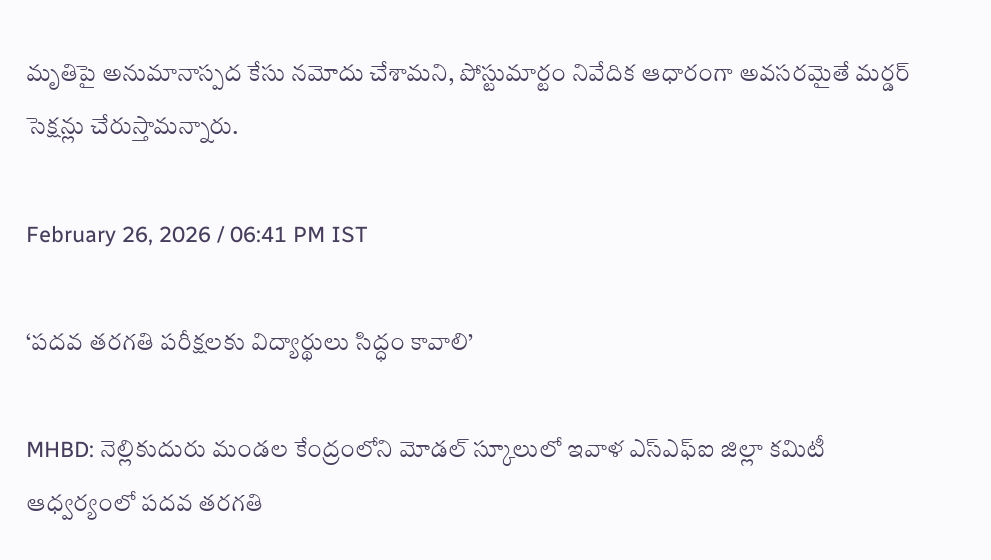మృతిపై అనుమానాస్పద కేసు నమోదు చేశామని, పోస్టుమార్టం నివేదిక ఆధారంగా అవసరమైతే మర్డర్ సెక్షన్లు చేరుస్తామన్నారు.

February 26, 2026 / 06:41 PM IST

‘పదవ తరగతి పరీక్షలకు విద్యార్థులు సిద్ధం కావాలి’

MHBD: నెల్లికుదురు మండల కేంద్రంలోని మోడల్ స్కూలులో ఇవాళ ఎస్ఎఫ్ఐ జిల్లా కమిటీ ఆధ్వర్యంలో పదవ తరగతి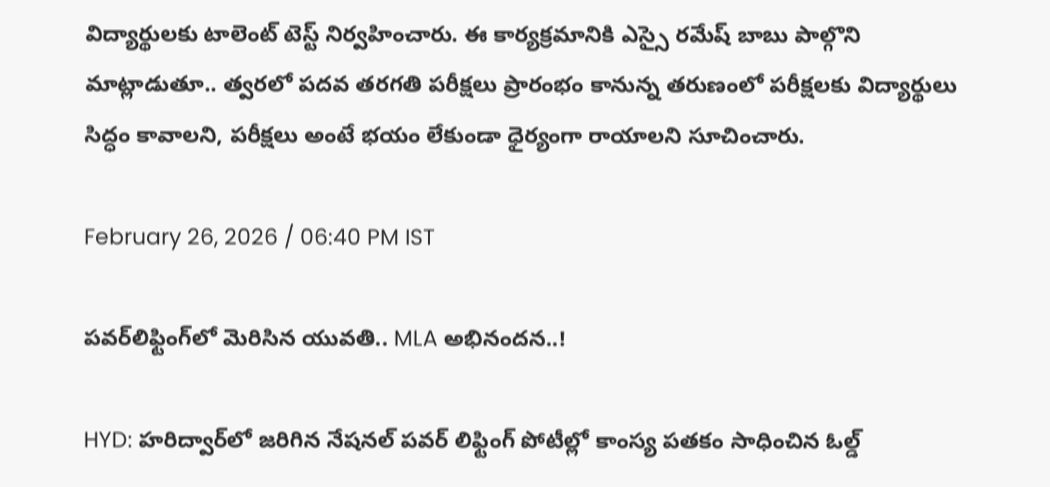విద్యార్థులకు టాలెంట్ టెస్ట్ నిర్వహించారు. ఈ కార్యక్రమానికి ఎస్సై రమేష్ బాబు పాల్గొని మాట్లాడుతూ.. త్వరలో పదవ తరగతి పరీక్షలు ప్రారంభం కానున్న తరుణంలో పరీక్షలకు విద్యార్థులు సిద్ధం కావాలని, పరీక్షలు అంటే భయం లేకుండా ధైర్యంగా రాయాలని సూచించారు.

February 26, 2026 / 06:40 PM IST

పవర్‌లిఫ్టింగ్‌లో మెరిసిన యువతి.. MLA అభినందన..!

HYD: హరిద్వార్‌లో జరిగిన నేషనల్ పవర్ లిఫ్టింగ్ పోటీల్లో కాంస్య పతకం సాధించిన ఓల్డ్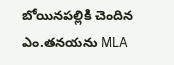బోయినపల్లికి చెందిన ఎం.తనయను MLA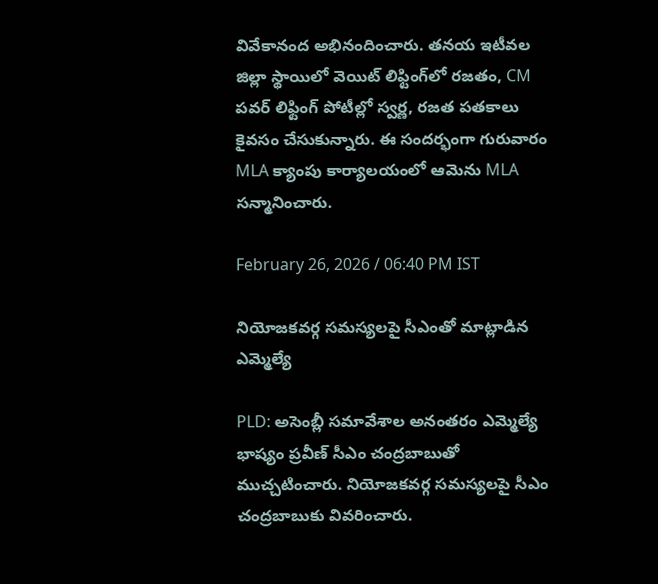వివేకానంద అభినందించారు. తనయ ఇటీవల జిల్లా స్థాయిలో వెయిట్ లిఫ్టింగ్‌లో రజతం, CM పవర్ లిఫ్టింగ్ పోటీల్లో స్వర్ణ, రజత పతకాలు కైవసం చేసుకున్నారు. ఈ సందర్భంగా గురువారం MLA క్యాంపు కార్యాలయంలో ఆమెను MLA సన్మానించారు.

February 26, 2026 / 06:40 PM IST

నియోజకవర్గ సమస్యలపై సీఎంతో మాట్లాడిన ఎమ్మెల్యే

PLD: అసెంబ్లీ సమావేశాల అనంతరం ఎమ్మెల్యే భాష్యం ప్రవీణ్ సీఎం చంద్రబాబుతో ముచ్చటించారు. నియోజకవర్గ సమస్యలపై సీఎం చంద్రబాబుకు వివరించారు.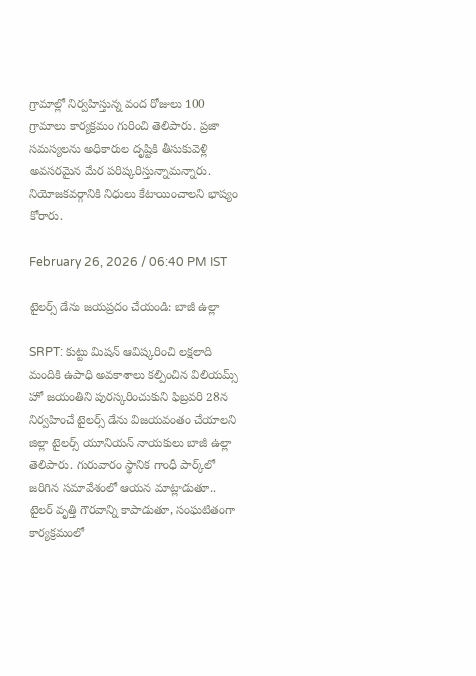గ్రామాల్లో నిర్వహిస్తున్న వంద రోజులు 100 గ్రామాలు కార్యక్రమం గురించి తెలిపారు. ప్రజా సమస్యలను అధికారుల దృష్టికి తీసుకువెళ్లి అవసరమైన మేర పరిష్కరిస్తున్నామన్నారు. నియోజకవర్గానికి నిధులు కేటాయించాలని భాష్యం కోరారు.

February 26, 2026 / 06:40 PM IST

టైలర్స్ డేను జయప్రదం చేయండి: బాజీ ఉల్లా

SRPT: కుట్టు మిషన్ ఆవిష్కరించి లక్షలాది మందికి ఉపాధి అవకాశాలు కల్పించిన విలియమ్స్ హో జయంతిని పురస్కరించుకుని ఫిబ్రవరి 28న నిర్వహించే టైలర్స్ డేను విజయవంతం చేయాలని జిల్లా టైలర్స్ యూనియన్ నాయకులు బాజీ ఉల్లా తెలిపారు. గురువారం స్థానిక గాంధీ పార్క్‌లో జరిగిన సమావేశంలో ఆయన మాట్లాడుతూ.. టైలర్ వృత్తి గౌరవాన్ని కాపాడుతూ, సంఘటితంగా కార్యక్రమంలో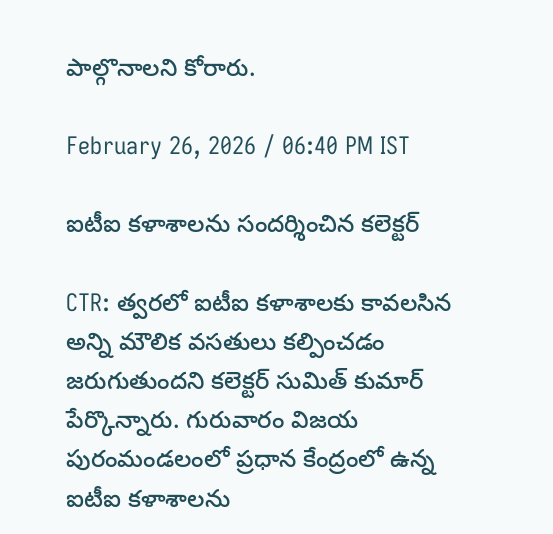పాల్గొనాలని కోరారు.

February 26, 2026 / 06:40 PM IST

ఐటీఐ కళాశాలను సందర్శించిన కలెక్టర్

CTR: త్వరలో ఐటీఐ కళాశాలకు కావలసిన అన్ని మౌలిక వసతులు కల్పించడం జరుగుతుందని కలెక్టర్ సుమిత్ కుమార్ పేర్కొన్నారు. గురువారం విజయ పురంమండలంలో ప్రధాన కేంద్రంలో ఉన్న ఐటీఐ కళాశాలను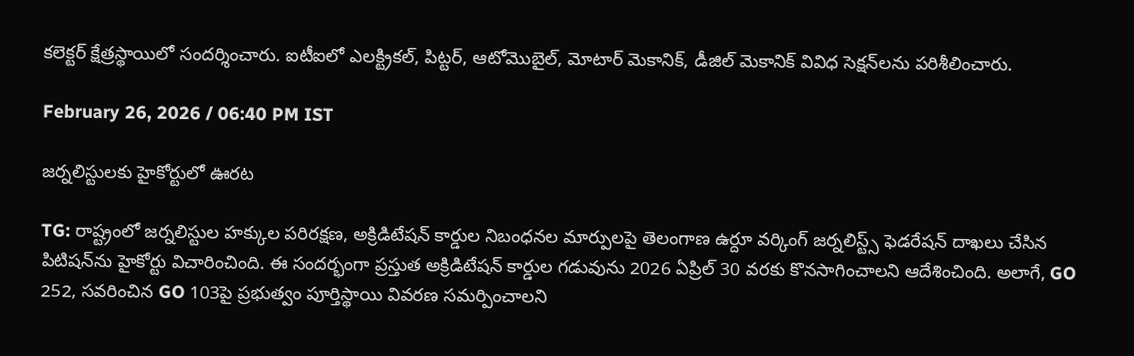కలెక్టర్ క్షేత్రస్థాయిలో సందర్శించారు. ఐటీఐలో ఎలక్ట్రికల్, పిట్టర్, ఆటోమొబైల్, మోటార్ మెకానిక్, డీజిల్ మెకానిక్ వివిధ సెక్షన్‌లను పరిశీలించారు.

February 26, 2026 / 06:40 PM IST

జర్నలిస్టులకు హైకోర్టులో ఊరట

TG: రాష్ట్రంలో జర్నలిస్టుల హక్కుల పరిరక్షణ, అక్రిడిటేషన్ కార్డుల నిబంధనల మార్పులపై తెలంగాణ ఉర్దూ వర్కింగ్ జర్నలిస్ట్స్ ఫెడరేషన్ దాఖలు చేసిన పిటిషన్‌ను హైకోర్టు విచారించింది. ఈ సందర్భంగా ప్రస్తుత అక్రిడిటేషన్ కార్డుల గడువును 2026 ఏప్రిల్ 30 వరకు కొనసాగించాలని ఆదేశించింది. అలాగే, GO 252, సవరించిన GO 103పై ప్రభుత్వం పూర్తిస్థాయి వివరణ సమర్పించాలని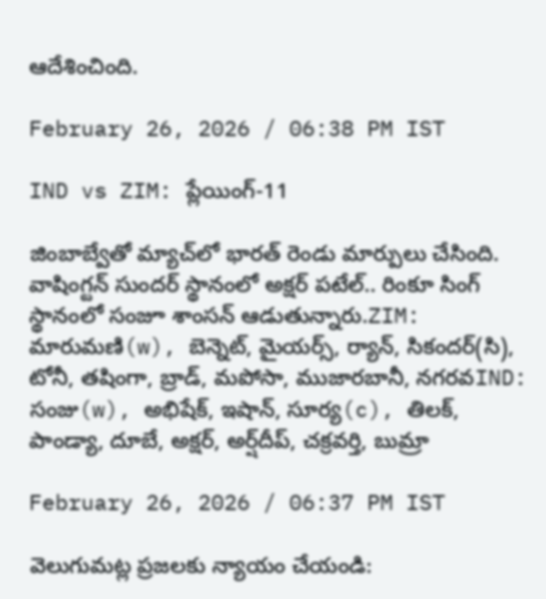ఆదేశించింది.

February 26, 2026 / 06:38 PM IST

IND vs ZIM: ప్లేయింగ్-11

జింబాబ్వేతో మ్యాచ్‌లో భారత్ రెండు మార్పులు చేసింది. వాషింగ్టన్ సుందర్ స్థానంలో అక్షర్ పటేల్.. రింకూ సింగ్ స్థానంలో సంజూ శాంసన్ ఆడుతున్నారు.ZIM: మారుమణి(w), బెన్నెట్, మైయర్స్, ర్యాన్, సికందర్(సి), టోనీ, తషింగా, బ్రాడ్, మపోసా, ముజారబానీ, నగరవIND: సంజు(w), అభిషేక్, ఇషాన్, సూర్య(c), తిలక్, పాండ్యా, దూబే, అక్షర్, అర్ష్‌దీప్, చక్రవర్తి, బుమ్రా

February 26, 2026 / 06:37 PM IST

వెలుగుమట్ల ప్రజలకు న్యాయం చేయండి: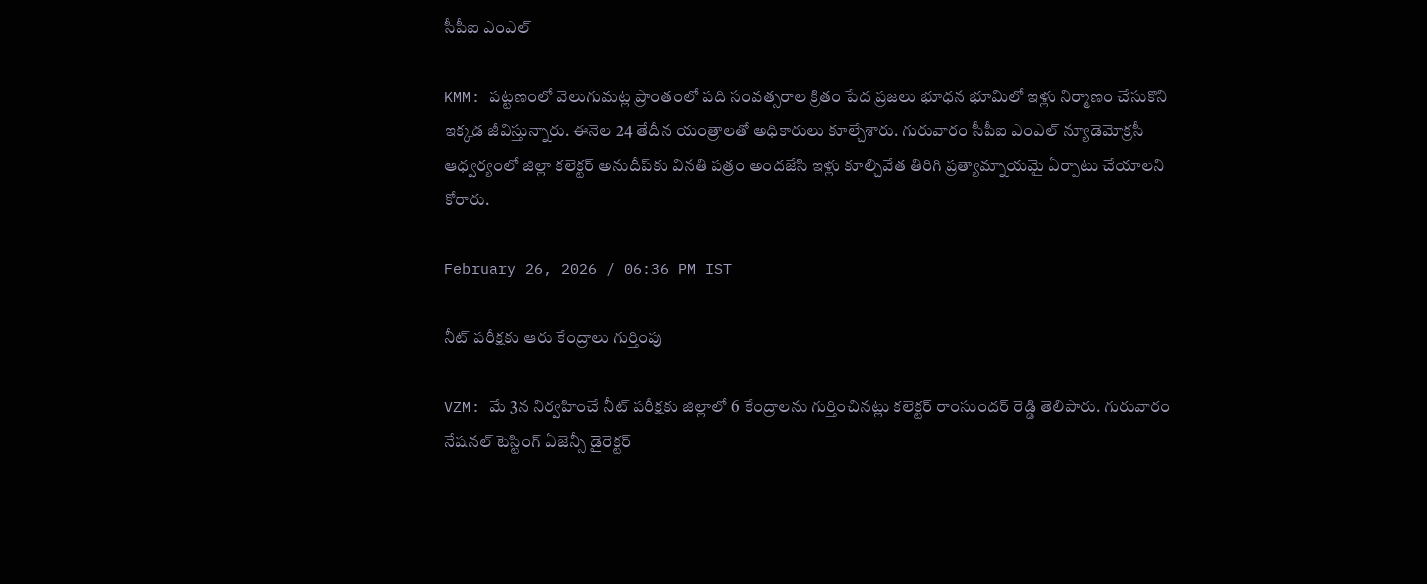సీపీఐ ఎంఎల్

KMM: పట్టణంలో వెలుగుమట్ల ప్రాంతంలో పది సంవత్సరాల క్రితం పేద ప్రజలు భూధన భూమిలో ఇళ్లు నిర్మాణం చేసుకొని ఇక్కడ జీవిస్తున్నారు. ఈనెల 24 తేదీన యంత్రాలతో అధికారులు కూల్చేశారు. గురువారం సీపీఐ ఎంఎల్ న్యూడెమోక్రసీ ఆధ్వర్యంలో జిల్లా కలెక్టర్ అనుదీప్‌కు వినతి పత్రం అందజేసి ఇళ్లు కూల్చివేత తిరిగి ప్రత్యామ్నాయమై ఏర్పాటు చేయాలని కోరారు.

February 26, 2026 / 06:36 PM IST

నీట్ పరీక్షకు ఆరు కేంద్రాలు గుర్తింపు

VZM: మే 3న నిర్వహించే నీట్ పరీక్షకు జిల్లాలో 6 కేంద్రాలను గుర్తించినట్లు కలెక్టర్ రాంసుందర్ రెడ్డి తెలిపారు. గురువారం నేషనల్ టెస్టింగ్ ఏజెన్సీ డైరెక్టర్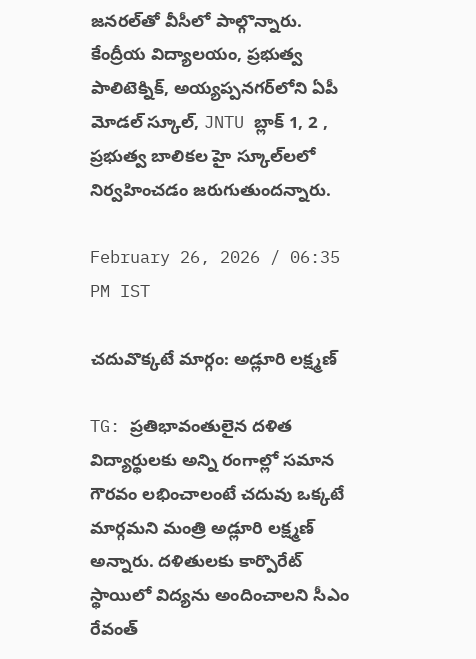జనరల్‌తో వీసీలో పాల్గొన్నారు. కేంద్రీయ విద్యాలయం, ప్రభుత్వ పాలిటెక్నిక్, అయ్యప్పనగర్‌లోని ఏపీ మోడల్ స్కూల్, JNTU బ్లాక్ 1, 2 , ప్రభుత్వ బాలికల హై స్కూల్‌లలో నిర్వహించడం జరుగుతుందన్నారు.

February 26, 2026 / 06:35 PM IST

చదువొక్కటే మార్గం: అడ్లూరి లక్ష్మణ్

TG: ప్రతిభావంతులైన దళిత విద్యార్థులకు అన్ని రంగాల్లో సమాన గౌరవం లభించాలంటే చదువు ఒక్కటే మార్గమని మంత్రి అడ్లూరి లక్ష్మణ్ అన్నారు. దళితులకు కార్పొరేట్ స్థాయిలో విద్యను అందించాలని సీఎం రేవంత్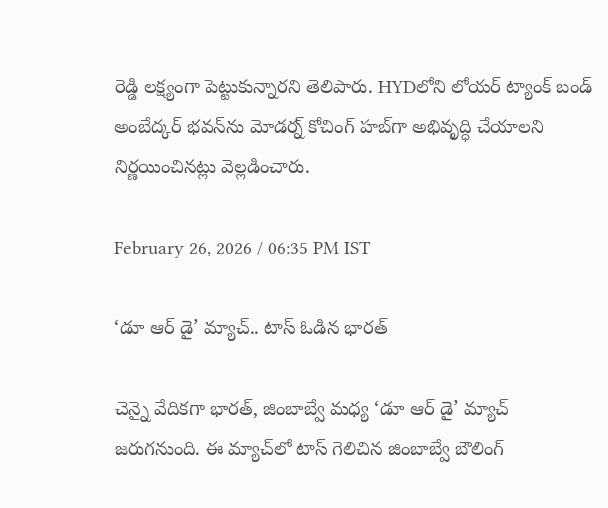రెడ్డి లక్ష్యంగా పెట్టుకున్నారని తెలిపారు. HYDలోని లోయర్ ట్యాంక్ బండ్ అంబేద్కర్ భవన్‌‌ను మోడర్న్ కోచింగ్ హబ్‌గా అభివృద్ధి చేయాలని నిర్ణయించినట్లు వెల్లడించారు.

February 26, 2026 / 06:35 PM IST

‘డూ ఆర్ డై’ మ్యాచ్.. టాస్ ఓడిన భారత్

చెన్నై వేదికగా భారత్, జింబాబ్వే మధ్య ‘డూ ఆర్ డై’ మ్యాచ్ జరుగనుంది. ఈ మ్యాచ్‌లో టాస్ గెలిచిన జింబాబ్వే బౌలింగ్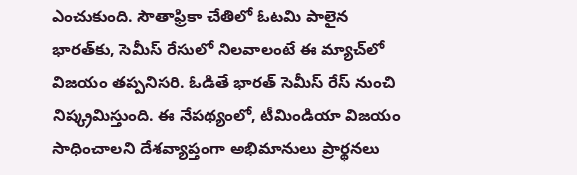ఎంచుకుంది. సౌతాఫ్రికా చేతిలో ఓటమి పాలైన భారత్‌కు, సెమీస్ రేసులో నిలవాలంటే ఈ మ్యాచ్‌లో విజయం తప్పనిసరి. ఓడితే భారత్ సెమీస్ రేస్ నుంచి నిష్క్రమిస్తుంది. ఈ నేపథ్యంలో, టీమిండియా విజయం సాధించాలని దేశవ్యాప్తంగా అభిమానులు ప్రార్థనలు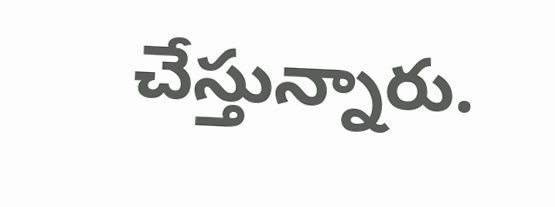చేస్తున్నారు.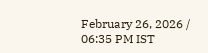February 26, 2026 / 06:35 PM IST